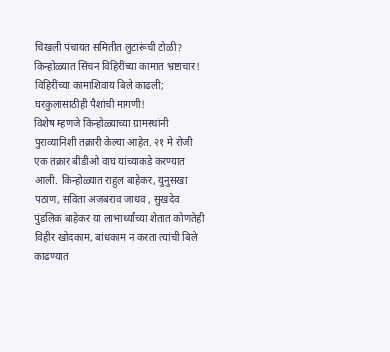चिखली पंचायत समितीत लुटारूंची टोळी? किन्होळ्यात सिंचन विहिरींच्या कामात भ्रष्टाचार! विहिरींच्या कामाशिवाय बिले काढली; घरकुलासाठीही पैशांची मागणी!
विशेष म्हणजे किन्होळ्याच्या ग्रामस्थांनी पुराव्यानिशी तक्रारी केल्या आहेत. २१ मे रोजी एक तक्रार बीडीओ वाघ यांच्याकडे करण्यात आली. किन्होळ्यात राहुल बाहेकर, युनुसखा पठाण, सविता अजबराव जाधव , सुखदेव पुंडलिक बाहेकर या लाभार्थ्यांच्या शेतात कोणतेही विहीर खोदकाम, बांधकाम न करता त्यांची बिले काढण्यात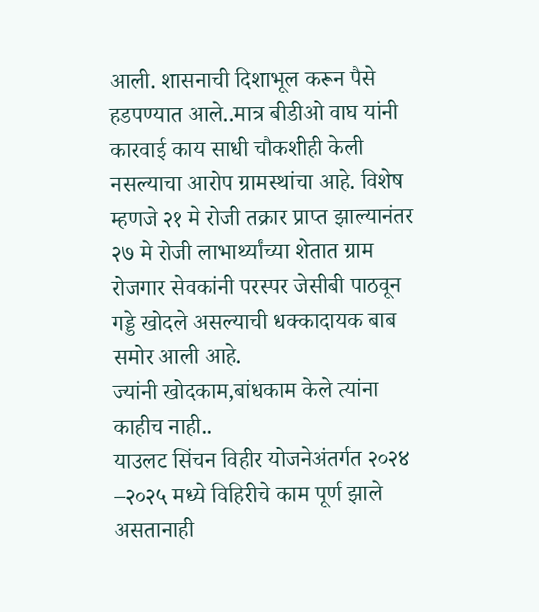आली. शासनाची दिशाभूल करून पैसे हडपण्यात आले..मात्र बीडीओ वाघ यांनी कारवाई काय साधी चौकशीही केली नसल्याचा आरोप ग्रामस्थांचा आहे. विशेष म्हणजे २१ मे रोजी तक्रार प्राप्त झाल्यानंतर २७ मे रोजी लाभार्थ्यांच्या शेतात ग्राम रोजगार सेवकांनी परस्पर जेसीबी पाठवून गड्डे खोदले असल्याची धक्कादायक बाब समोर आली आहे.
ज्यांनी खोदकाम,बांधकाम केले त्यांना काहीच नाही..
याउलट सिंचन विहीर योजनेअंतर्गत २०२४ –२०२५ मध्ये विहिरीचे काम पूर्ण झाले असतानाही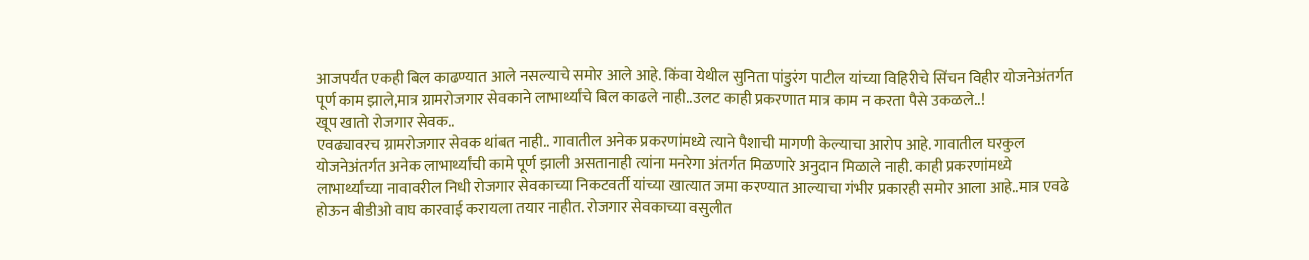आजपर्यंत एकही बिल काढण्यात आले नसल्याचे समोर आले आहे. किंवा येथील सुनिता पांडुरंग पाटील यांच्या विहिरीचे सिंचन विहीर योजनेअंतर्गत पूर्ण काम झाले,मात्र ग्रामरोजगार सेवकाने लाभार्थ्यांचे बिल काढले नाही..उलट काही प्रकरणात मात्र काम न करता पैसे उकळले..!
खूप खातो रोजगार सेवक..
एवढ्यावरच ग्रामरोजगार सेवक थांबत नाही.. गावातील अनेक प्रकरणांमध्ये त्याने पैशाची मागणी केल्याचा आरोप आहे. गावातील घरकुल योजनेअंतर्गत अनेक लाभार्थ्यांची कामे पूर्ण झाली असतानाही त्यांना मनरेगा अंतर्गत मिळणारे अनुदान मिळाले नाही. काही प्रकरणांमध्ये लाभार्थ्यांच्या नावावरील निधी रोजगार सेवकाच्या निकटवर्ती यांच्या खात्यात जमा करण्यात आल्याचा गंभीर प्रकारही समोर आला आहे..मात्र एवढे होऊन बीडीओ वाघ कारवाई करायला तयार नाहीत. रोजगार सेवकाच्या वसुलीत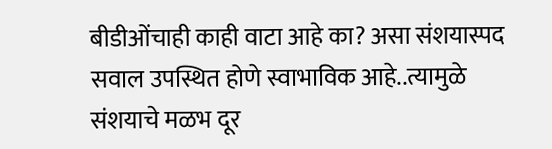बीडीओंचाही काही वाटा आहे का? असा संशयास्पद सवाल उपस्थित होणे स्वाभाविक आहे..त्यामुळे संशयाचे मळभ दूर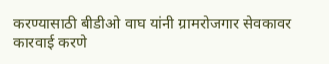करण्यासाठी बीडीओ वाघ यांनी ग्रामरोजगार सेवकावर कारवाई करणे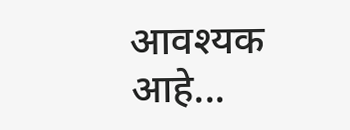आवश्यक आहे...